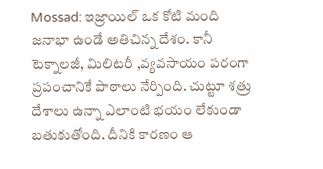Mossad: ఇజ్రాయిల్ ఒక కోటి మంది జనాభా ఉండే అతిచిన్న దేశం. కానీ టెక్నాలజీ, మిలిటరీ ,వ్యవసాయం పరంగా ప్రపంచానికే పాఠాలు నేర్పింది. చుట్టూ శత్రు దేశాలు ఉన్నా ఎలాంటి భయం లేకుండా బతుకుతోంది. దీనికి కారణం ఆ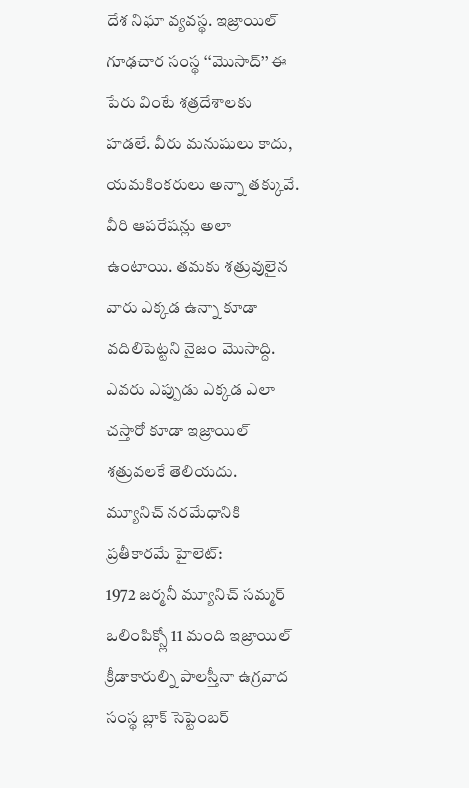దేశ నిఘా వ్యవస్థ. ఇజ్రాయిల్ గూఢచార సంస్థ ‘‘మొసాద్’’ ఈ పేరు వింటే శత్రదేశాలకు హడలే. వీరు మనుషులు కాదు, యమకింకరులు అన్నా తక్కువే. వీరి ఆపరేషన్లు అలా ఉంటాయి. తమకు శత్రువులైన వారు ఎక్కడ ఉన్నా కూడా వదిలిపెట్టని నైజం మొసాద్ది. ఎవరు ఎప్పుడు ఎక్కడ ఎలా చస్తారో కూడా ఇజ్రాయిల్ శత్రువలకే తెలియదు.
మ్యూనిచ్ నరమేధానికి ప్రతీకారమే హైలెట్:
1972 జర్మనీ మ్యూనిచ్ సమ్మర్ ఒలింపిక్స్లో 11 మంది ఇజ్రాయిల్ క్రీడాకారుల్ని పాలస్తీనా ఉగ్రవాద సంస్థ బ్లాక్ సెప్టెంబర్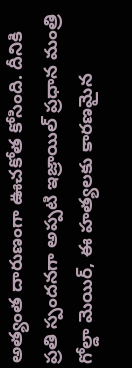అత్యంత దారుణంగా ఊచకోత కోసింది. దీనికి ప్రతి స్పందనగా అప్పటి ఇజ్రాయిల్ ప్రధాన మంత్రి గోల్డా మెయిర్, ఈ హత్యలకు కారణమైన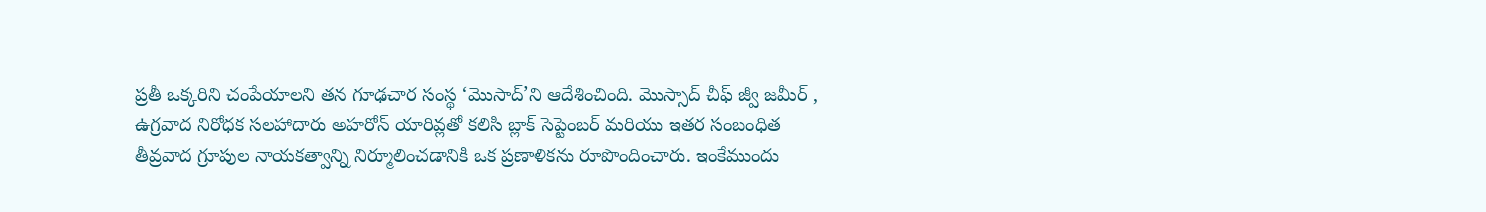ప్రతీ ఒక్కరిని చంపేయాలని తన గూఢచార సంస్థ ‘మొసాద్’ని ఆదేశించింది. మొస్సాద్ చీఫ్ జ్వీ జమీర్ , ఉగ్రవాద నిరోధక సలహాదారు అహరోన్ యారివ్లతో కలిసి బ్లాక్ సెప్టెంబర్ మరియు ఇతర సంబంధిత తీవ్రవాద గ్రూపుల నాయకత్వాన్ని నిర్మూలించడానికి ఒక ప్రణాళికను రూపొందించారు. ఇంకేముందు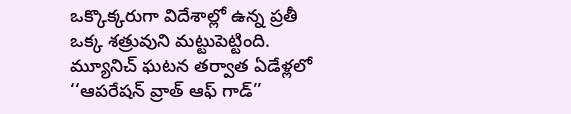ఒక్కొక్కరుగా విదేశాల్లో ఉన్న ప్రతీ ఒక్క శత్రువుని మట్టుపెట్టింది. మ్యూనిచ్ ఘటన తర్వాత ఏడేళ్లలో ‘‘ఆపరేషన్ వ్రాత్ ఆఫ్ గాడ్’’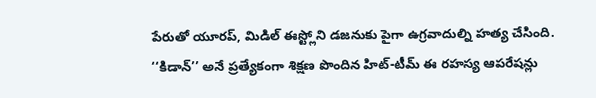పేరుతో యూరప్, మిడిల్ ఈస్ట్లోని డజనుకు పైగా ఉగ్రవాదుల్ని హత్య చేసింది. ‘‘కిడాన్’’ అనే ప్రత్యేకంగా శిక్షణ పొందిన హిట్-టీమ్ ఈ రహస్య ఆపరేషన్లు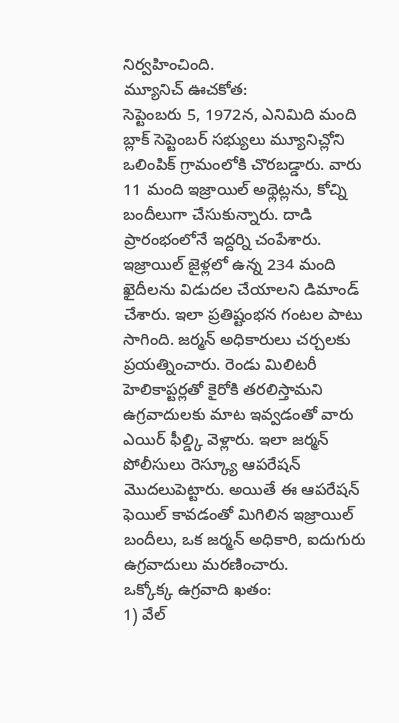నిర్వహించింది.
మ్యూనిచ్ ఊచకోత:
సెప్టెంబరు 5, 1972న, ఎనిమిది మంది బ్లాక్ సెప్టెంబర్ సభ్యులు మ్యూనిచ్లోని ఒలింపిక్ గ్రామంలోకి చొరబడ్డారు. వారు 11 మంది ఇజ్రాయిల్ అథ్లెట్లను, కోచ్ని బందీలుగా చేసుకున్నారు. దాడి ప్రారంభంలోనే ఇద్దర్ని చంపేశారు. ఇజ్రాయిల్ జైళ్లలో ఉన్న 234 మంది ఖైదీలను విడుదల చేయాలని డిమాండ్ చేశారు. ఇలా ప్రతిష్టంభన గంటల పాటు సాగింది. జర్మన్ అధికారులు చర్చలకు ప్రయత్నించారు. రెండు మిలిటరీ హెలికాప్టర్లతో కైరోకి తరలిస్తామని ఉగ్రవాదులకు మాట ఇవ్వడంతో వారు ఎయిర్ ఫీల్డ్కి వెళ్లారు. ఇలా జర్మన్ పోలీసులు రెస్క్యూ ఆపరేషన్ మొదలుపెట్టారు. అయితే ఈ ఆపరేషన్ ఫెయిల్ కావడంతో మిగిలిన ఇజ్రాయిల్ బందీలు, ఒక జర్మన్ అధికారి, ఐదుగురు ఉగ్రవాదులు మరణించారు.
ఒక్కోక్క ఉగ్రవాది ఖతం:
1) వేల్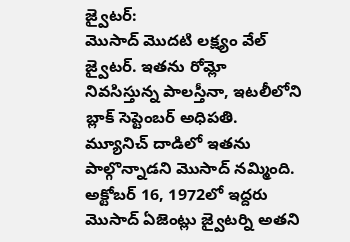జ్వైటర్:
మొసాద్ మొదటి లక్ష్యం వేల్ జ్వైటర్. ఇతను రోమ్లో నివసిస్తున్న పాలస్తీనా, ఇటలీలోని బ్లాక్ సెప్టెంబర్ అధిపతి. మ్యూనిచ్ దాడిలో ఇతను పాల్గొన్నాడని మొసాద్ నమ్మింది. అక్టోబర్ 16, 1972లో ఇద్దరు మొసాద్ ఏజెంట్లు జ్వైటర్ని అతని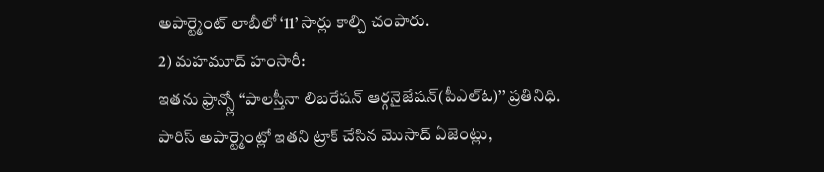అపార్ట్మెంట్ లాబీలో ‘11’ సార్లు కాల్చి చంపారు.
2) మహమూద్ హంసారీ:
ఇతను ఫ్రాన్స్లో ‘‘పాలస్తీనా లిబరేషన్ ఆర్గనైజేషన్(పీఎల్ఓ)’’ ప్రతినిధి. పారిస్ అపార్ట్మెంట్లో ఇతని ట్రాక్ చేసిన మొసాద్ ఏజెంట్లు,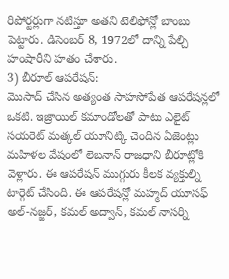రిపోర్టర్లుగా నటిస్తూ అతని టెలిఫోన్లో బాంబు పెట్టారు. డిసెంబర్ 8, 1972లో దాన్ని పేల్చి హంషారీని హతం చేశారు.
3) బీరూల్ ఆపరేషన్:
మొసాద్ చేసిన అత్యంత సాహసోపేత ఆపరేషన్లలో ఒకటి. ఇజ్రాయిల్ కమాండోలతో పాటు ఎలైట్ సయరెట్ మత్కల్ యూనిట్కి చెందిన ఏజెంట్లు మహిళల వేషంలో లెబనాన్ రాజధాని బీరూట్లోకి వెళ్లారు. ఈ ఆపరేషన్ ముగ్గురు కీలక వ్యక్తుల్ని టార్గెట్ చేసింది. ఈ ఆపరేషన్లో మహ్మద్ యూసఫ్ అల్-నజ్జర్, కమల్ అద్వాన్, కమల్ నాసర్ని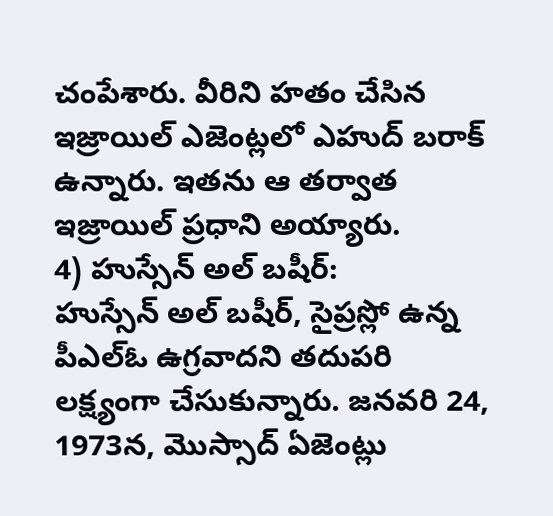చంపేశారు. వీరిని హతం చేసిన ఇజ్రాయిల్ ఎజెంట్లలో ఎహుద్ బరాక్ ఉన్నారు. ఇతను ఆ తర్వాత ఇజ్రాయిల్ ప్రధాని అయ్యారు.
4) హుస్సేన్ అల్ బషీర్:
హుస్సేన్ అల్ బషీర్, సైప్రస్లో ఉన్న పీఎల్ఓ ఉగ్రవాదని తదుపరి లక్ష్యంగా చేసుకున్నారు. జనవరి 24, 1973న, మొస్సాద్ ఏజెంట్లు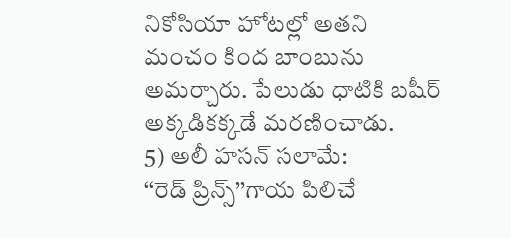నికోసియా హోటల్లో అతని మంచం కింద బాంబును అమర్చారు. పేలుడు ధాటికి బషీర్ అక్కడికక్కడే మరణించాడు.
5) అలీ హసన్ సలామే:
‘‘రెడ్ ప్రిన్స్’’గాయ పిలిచే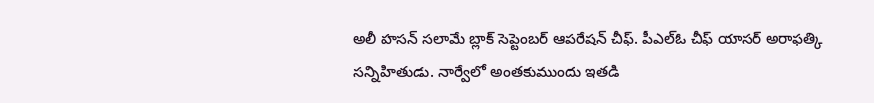అలీ హసన్ సలామే బ్లాక్ సెప్టెంబర్ ఆపరేషన్ చీఫ్. పీఎల్ఓ చీఫ్ యాసర్ అరాఫత్కి సన్నిహితుడు. నార్వేలో అంతకుముందు ఇతడి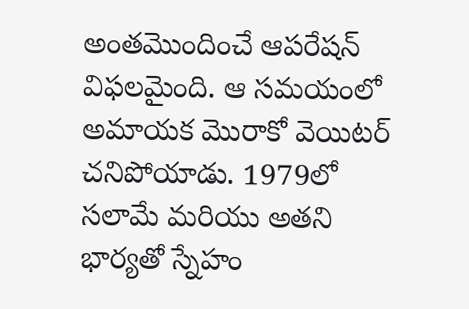అంతమొందించే ఆపరేషన్ విఫలమైంది. ఆ సమయంలో అమాయక మొరాకో వెయిటర్ చనిపోయాడు. 1979లో సలామే మరియు అతని భార్యతో స్నేహం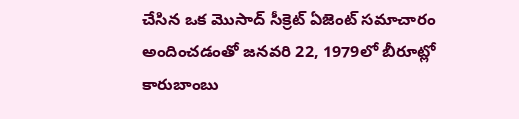చేసిన ఒక మొసాద్ సీక్రెట్ ఏజెంట్ సమాచారం అందించడంతో జనవరి 22, 1979లో బీరూట్లో కారుబాంబు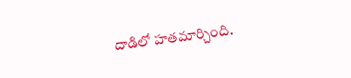దాడిలో హతమార్చింది.